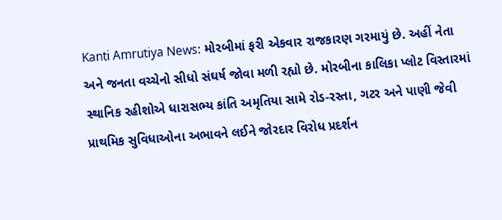Kanti Amrutiya News: મોરબીમાં ફરી એકવાર રાજકારણ ગરમાયું છે. અહીં નેતા અને જનતા વચ્ચેનો સીધો સંઘર્ષ જોવા મળી રહ્યો છે. મોરબીના કાલિકા પ્લોટ વિસ્તારમાં સ્થાનિક રહીશોએ ધારાસભ્ય કાંતિ અમૃતિયા સામે રોડ-રસ્તા, ગટર અને પાણી જેવી પ્રાથમિક સુવિધાઓના અભાવને લઈને જોરદાર વિરોધ પ્રદર્શન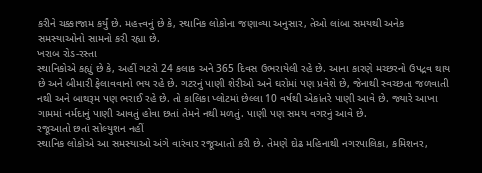કરીને ચક્કાજામ કર્યું છે. મહત્ત્વનું છે કે, સ્થાનિક લોકોના જણાવ્યા અનુસાર, તેઓ લાંબા સમયથી અનેક સમસ્યાઓનો સામનો કરી રહ્યા છે.
ખરાબ રોડ-રસ્તા
સ્થાનિકોએ કહ્યું છે કે, અહીં ગટરો 24 કલાક અને 365 દિવસ ઉભરાયેલી રહે છે. આના કારણે મચ્છરનો ઉપદ્રવ થાય છે અને બીમારી ફેલાવવાનો ભય રહે છે. ગટરનું પાણી શેરીઓ અને ઘરોમાં પણ પ્રવેશે છે, જેનાથી સ્વચ્છતા જળવાતી નથી અને બાથરૂમ પણ ભરાઈ રહે છે. તો કાલિકા પ્લોટમાં છેલ્લા 10 વર્ષથી એકાંતરે પાણી આવે છે. જ્યારે આખા ગામમાં નર્મદાનું પાણી આવતું હોવા છતાં તેમને નથી મળતું. પાણી પણ સમય વગરનું આવે છે.
રજૂઆતો છતાં સોલ્યુશન નહીં
સ્થાનિક લોકોએ આ સમસ્યાઓ અંગે વારંવાર રજૂઆતો કરી છે. તેમણે દોઢ મહિનાથી નગરપાલિકા, કમિશનર,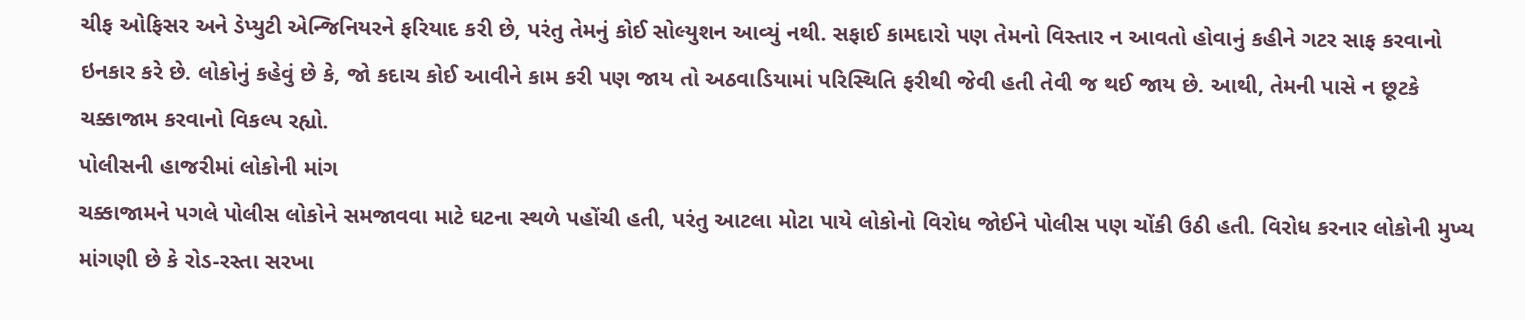ચીફ ઓફિસર અને ડેપ્યુટી એન્જિનિયરને ફરિયાદ કરી છે, પરંતુ તેમનું કોઈ સોલ્યુશન આવ્યું નથી. સફાઈ કામદારો પણ તેમનો વિસ્તાર ન આવતો હોવાનું કહીને ગટર સાફ કરવાનો ઇનકાર કરે છે. લોકોનું કહેવું છે કે, જો કદાચ કોઈ આવીને કામ કરી પણ જાય તો અઠવાડિયામાં પરિસ્થિતિ ફરીથી જેવી હતી તેવી જ થઈ જાય છે. આથી, તેમની પાસે ન છૂટકે ચક્કાજામ કરવાનો વિકલ્પ રહ્યો.
પોલીસની હાજરીમાં લોકોની માંગ
ચક્કાજામને પગલે પોલીસ લોકોને સમજાવવા માટે ઘટના સ્થળે પહોંચી હતી, પરંતુ આટલા મોટા પાયે લોકોનો વિરોધ જોઈને પોલીસ પણ ચોંકી ઉઠી હતી. વિરોધ કરનાર લોકોની મુખ્ય માંગણી છે કે રોડ-રસ્તા સરખા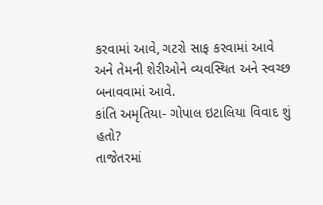કરવામાં આવે, ગટરો સાફ કરવામાં આવે અને તેમની શેરીઓને વ્યવસ્થિત અને સ્વચ્છ બનાવવામાં આવે.
કાંતિ અમૃતિયા- ગોપાલ ઇટાલિયા વિવાદ શું હતો?
તાજેતરમાં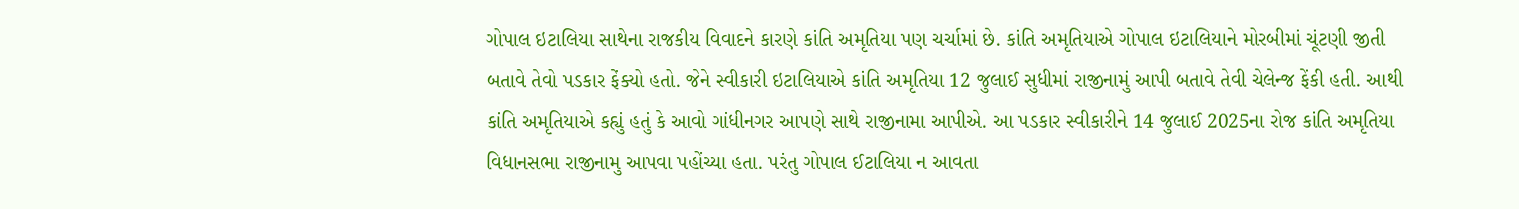ગોપાલ ઇટાલિયા સાથેના રાજકીય વિવાદને કારણે કાંતિ અમૃતિયા પણ ચર્ચામાં છે. કાંતિ અમૃતિયાએ ગોપાલ ઇટાલિયાને મોરબીમાં ચૂંટણી જીતી બતાવે તેવો પડકાર ફેંક્યો હતો. જેને સ્વીકારી ઇટાલિયાએ કાંતિ અમૃતિયા 12 જુલાઈ સુધીમાં રાજીનામું આપી બતાવે તેવી ચેલેન્જ ફેંકી હતી. આથી કાંતિ અમૃતિયાએ કહ્યું હતું કે આવો ગાંધીનગર આપણે સાથે રાજીનામા આપીએ. આ પડકાર સ્વીકારીને 14 જુલાઈ 2025ના રોજ કાંતિ અમૃતિયા વિધાનસભા રાજીનામુ આપવા પહોંચ્યા હતા. પરંતુ ગોપાલ ઈટાલિયા ન આવતા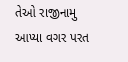તેઓ રાજીનામુ આપ્યા વગર પરત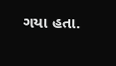ગયા હતા.